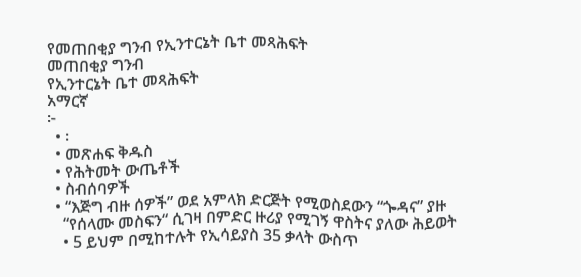የመጠበቂያ ግንብ የኢንተርኔት ቤተ መጻሕፍት
መጠበቂያ ግንብ
የኢንተርኔት ቤተ መጻሕፍት
አማርኛ
፦
  • ፡
  • መጽሐፍ ቅዱስ
  • የሕትመት ውጤቶች
  • ስብሰባዎች
  • “እጅግ ብዙ ሰዎች” ወደ አምላክ ድርጅት የሚወስደውን “ጐዳና” ያዙ
    “የሰላሙ መስፍን“ ሲገዛ በምድር ዙሪያ የሚገኝ ዋስትና ያለው ሕይወት
    • 5 ይህም በሚከተሉት የኢሳይያስ 35 ቃላት ውስጥ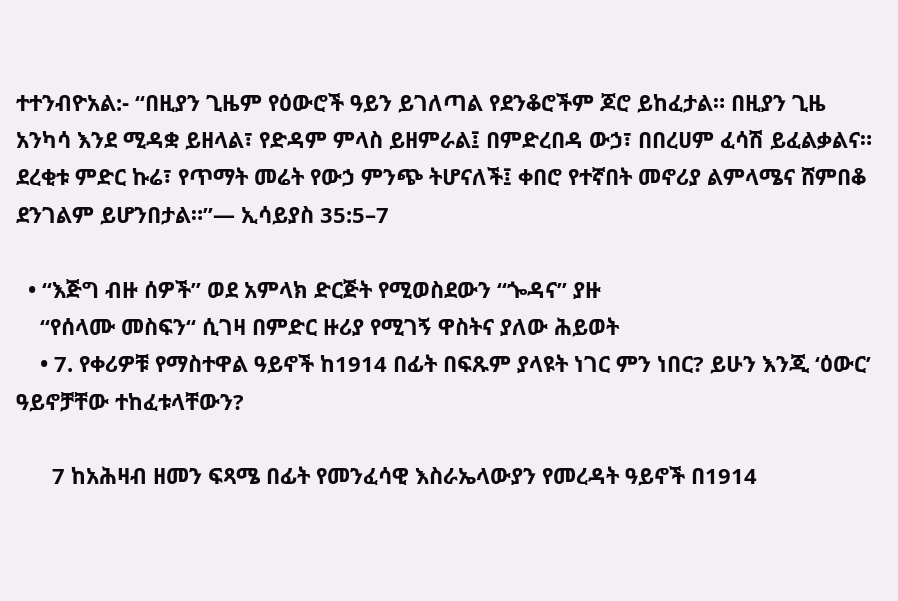ተተንብዮአል:- “በዚያን ጊዜም የዕውሮች ዓይን ይገለጣል የደንቆሮችም ጆሮ ይከፈታል። በዚያን ጊዜ አንካሳ እንደ ሚዳቋ ይዘላል፣ የድዳም ምላስ ይዘምራል፤ በምድረበዳ ውኃ፣ በበረሀም ፈሳሽ ይፈልቃልና። ደረቂቱ ምድር ኩሬ፣ የጥማት መሬት የውኃ ምንጭ ትሆናለች፤ ቀበሮ የተኛበት መኖሪያ ልምላሜና ሸምበቆ ደንገልም ይሆንበታል።”— ኢሳይያስ 35:5–7

  • “እጅግ ብዙ ሰዎች” ወደ አምላክ ድርጅት የሚወስደውን “ጐዳና” ያዙ
    “የሰላሙ መስፍን“ ሲገዛ በምድር ዙሪያ የሚገኝ ዋስትና ያለው ሕይወት
    • 7. የቀሪዎቹ የማስተዋል ዓይኖች ከ1914 በፊት በፍጹም ያላዩት ነገር ምን ነበር? ይሁን እንጂ ‘ዕውር’ ዓይኖቻቸው ተከፈቱላቸውን?

      7 ከአሕዛብ ዘመን ፍጻሜ በፊት የመንፈሳዊ እስራኤላውያን የመረዳት ዓይኖች በ1914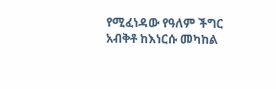የሚፈነዳው የዓለም ችግር አብቅቶ ከእነርሱ መካከል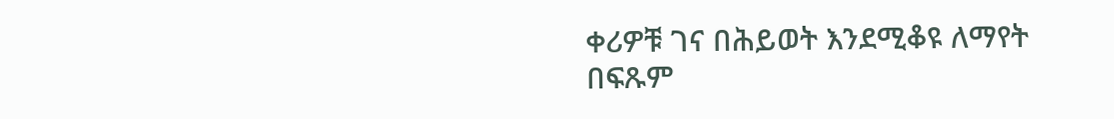ቀሪዎቹ ገና በሕይወት እንደሚቆዩ ለማየት በፍጹም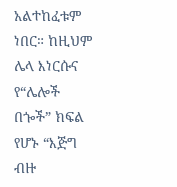አልተከፈቱም ነበር። ከዚህም ሌላ እነርሱና የ“ሌሎች በጐች” ክፍል የሆኑ “እጅግ ብዙ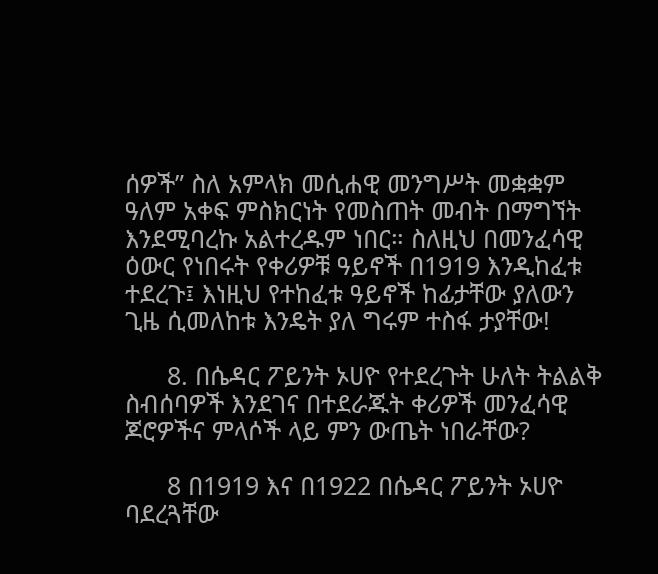ሰዎች” ስለ አምላክ መሲሐዊ መንግሥት መቋቋም ዓለም አቀፍ ምስክርነት የመስጠት መብት በማግኘት እንደሚባረኩ አልተረዱም ነበር። ስለዚህ በመንፈሳዊ ዕውር የነበሩት የቀሪዎቹ ዓይኖች በ1919 እንዲከፈቱ ተደረጉ፤ እነዚህ የተከፈቱ ዓይኖች ከፊታቸው ያለውን ጊዜ ሲመለከቱ እንዴት ያለ ግሩም ተስፋ ታያቸው!

      8. በሴዳር ፖይንት ኦሀዮ የተደረጉት ሁለት ትልልቅ ስብሰባዎች እንደገና በተደራጁት ቀሪዎች መንፈሳዊ ጆሮዎችና ምላሶች ላይ ምን ውጤት ነበራቸው?

      8 በ1919 እና በ1922 በሴዳር ፖይንት ኦሀዮ ባደረጓቸው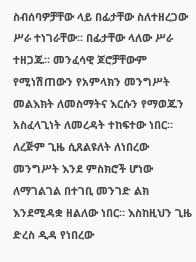ስብሰባዎቻቸው ላይ በፊታቸው ስለተዘረጋው ሥራ ተነገራቸው። በፊታቸው ላለው ሥራ ተዘጋጁ። መንፈሳዊ ጆሮቻቸውም የሚነሽጠውን የአምላክን መንግሥት መልእክት ለመስማትና እርሱን የማወጁን አስፈላጊነት ለመረዳት ተከፍተው ነበር። ለረጅም ጊዜ ሲጸልዩለት ለነበረው መንግሥት እንደ ምስክሮች ሆነው ለማገልገል በተገቢ መንገድ ልክ እንደሚዳቋ ዘልለው ነበር። እስከዚህን ጊዜ ድረስ ዲዳ የነበረው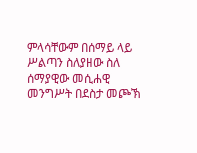ምላሳቸውም በሰማይ ላይ ሥልጣን ስለያዘው ስለ ሰማያዊው መሲሐዊ መንግሥት በደስታ መጮኽ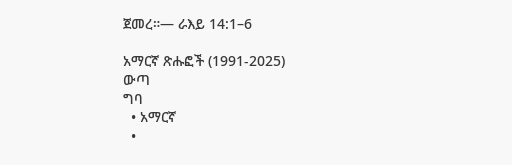ጀመረ።— ራእይ 14:1–6

አማርኛ ጽሑፎች (1991-2025)
ውጣ
ግባ
  • አማርኛ
  •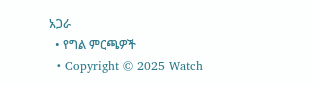አጋራ
  • የግል ምርጫዎች
  • Copyright © 2025 Watch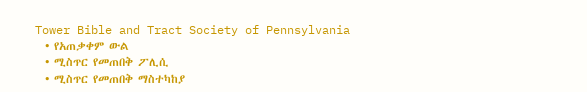Tower Bible and Tract Society of Pennsylvania
  • የአጠቃቀም ውል
  • ሚስጥር የመጠበቅ ፖሊሲ
  • ሚስጥር የመጠበቅ ማስተካከያ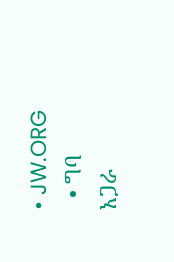• JW.ORG
  • ግባ
አጋራ